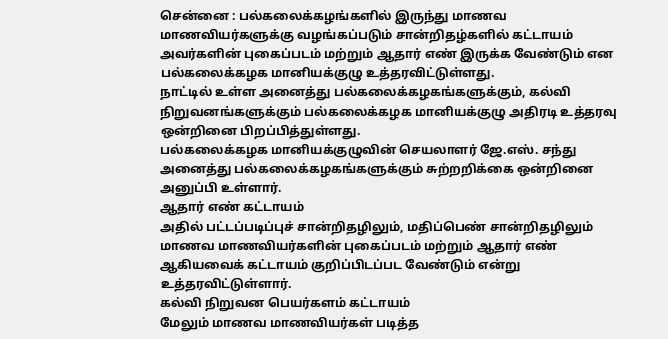சென்னை : பல்கலைக்கழங்களில் இருந்து மாணவ மாணவியர்களுக்கு வழங்கப்படும் சான்றிதழ்களில் கட்டாயம் அவர்களின் புகைப்படம் மற்றும் ஆதார் எண் இருக்க வேண்டும் என பல்கலைக்கழக மானியக்குழு உத்தரவிட்டுள்ளது.
நாட்டில் உள்ள அனைத்து பல்கலைக்கழகங்களுக்கும், கல்வி நிறுவனங்களுக்கும் பல்கலைக்கழக மானியக்குழு அதிரடி உத்தரவு ஒன்றினை பிறப்பித்துள்ளது.
பல்கலைக்கழக மானியக்குழுவின் செயலாளர் ஜே.எஸ். சந்து அனைத்து பல்கலைக்கழகங்களுக்கும் சுற்றறிக்கை ஒன்றினை அனுப்பி உள்ளார்.
ஆதார் எண் கட்டாயம்
அதில் பட்டப்படிப்புச் சான்றிதழிலும், மதிப்பெண் சான்றிதழிலும் மாணவ மாணவியர்களின் புகைப்படம் மற்றும் ஆதார் எண் ஆகியவைக் கட்டாயம் குறிப்பிடப்பட வேண்டும் என்று உத்தரவிட்டுள்ளார்.
கல்வி நிறுவன பெயர்களம் கட்டாயம்
மேலும் மாணவ மாணவியர்கள் படித்த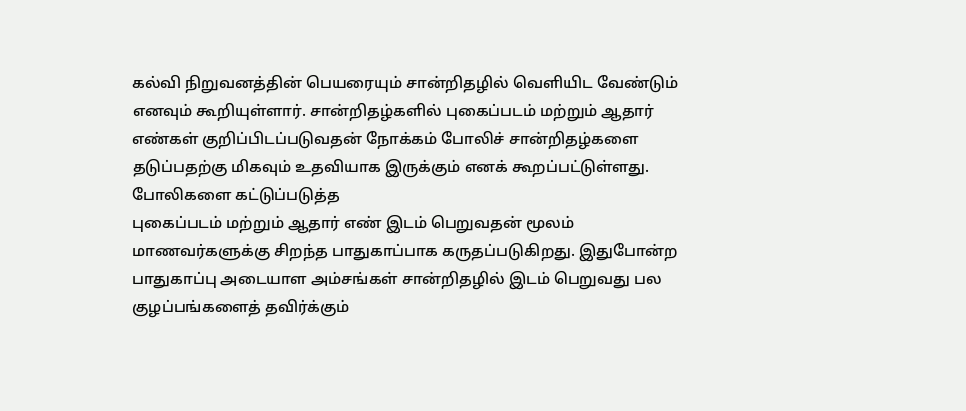கல்வி நிறுவனத்தின் பெயரையும் சான்றிதழில் வெளியிட வேண்டும் எனவும் கூறியுள்ளார். சான்றிதழ்களில் புகைப்படம் மற்றும் ஆதார் எண்கள் குறிப்பிடப்படுவதன் நோக்கம் போலிச் சான்றிதழ்களை தடுப்பதற்கு மிகவும் உதவியாக இருக்கும் எனக் கூறப்பட்டுள்ளது.
போலிகளை கட்டுப்படுத்த
புகைப்படம் மற்றும் ஆதார் எண் இடம் பெறுவதன் மூலம் மாணவர்களுக்கு சிறந்த பாதுகாப்பாக கருதப்படுகிறது. இதுபோன்ற பாதுகாப்பு அடையாள அம்சங்கள் சான்றிதழில் இடம் பெறுவது பல குழப்பங்களைத் தவிர்க்கும்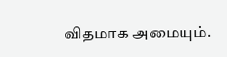விதமாக அமையும்.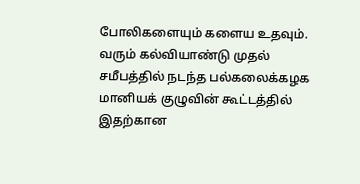போலிகளையும் களைய உதவும்.
வரும் கல்வியாண்டு முதல்
சமீபத்தில் நடந்த பல்கலைக்கழக மானியக் குழுவின் கூட்டத்தில் இதற்கான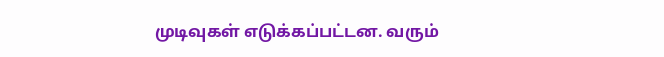முடிவுகள் எடுக்கப்பட்டன. வரும்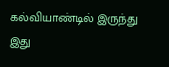கல்வியாண்டில் இருந்து இது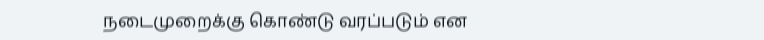நடைமுறைக்கு கொண்டு வரப்படும் என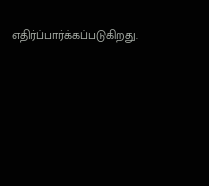எதிர்ப்பார்க்கப்படுகிறது.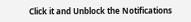Click it and Unblock the Notifications